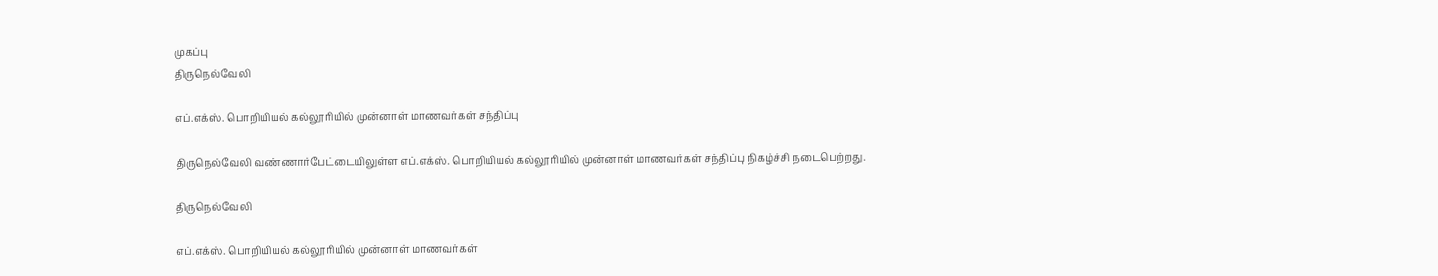முகப்பு
திருநெல்வேலி

எப்.எக்ஸ். பொறியியல் கல்லூரியில் முன்னாள் மாணவர்கள் சந்திப்பு

திருநெல்வேலி வண்ணார்பேட்டையிலுள்ள எப்.எக்ஸ். பொறியியல் கல்லூரியில் முன்னாள் மாணவர்கள் சந்திப்பு நிகழ்ச்சி நடைபெற்றது.

திருநெல்வேலி

எப்.எக்ஸ். பொறியியல் கல்லூரியில் முன்னாள் மாணவர்கள்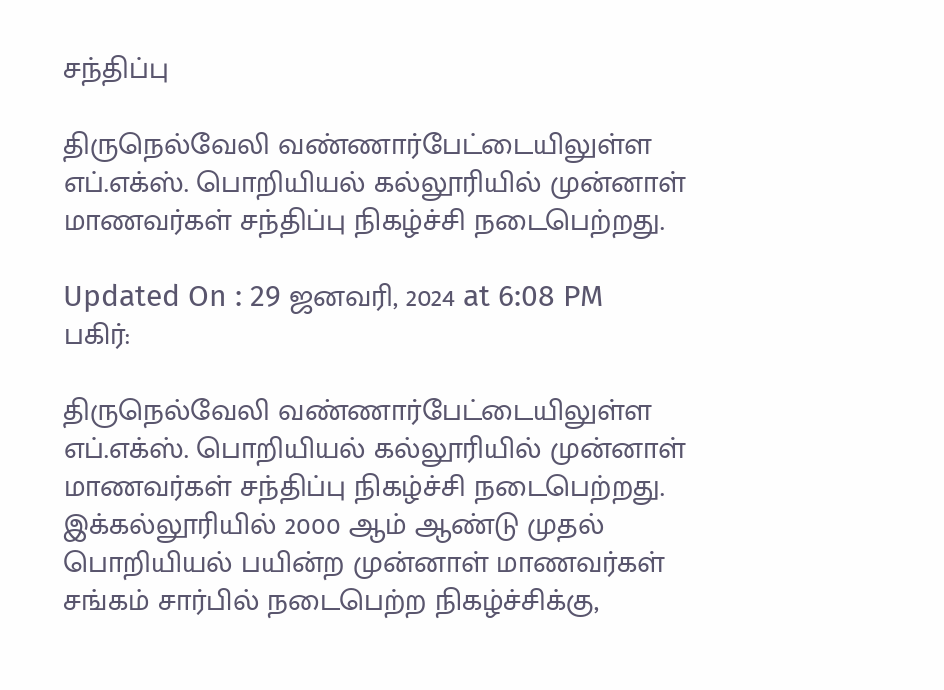சந்திப்பு

திருநெல்வேலி வண்ணார்பேட்டையிலுள்ள எப்.எக்ஸ். பொறியியல் கல்லூரியில் முன்னாள் மாணவர்கள் சந்திப்பு நிகழ்ச்சி நடைபெற்றது.

Updated On : 29 ஜனவரி, 2024 at 6:08 PM
பகிர்:

திருநெல்வேலி வண்ணார்பேட்டையிலுள்ள எப்.எக்ஸ். பொறியியல் கல்லூரியில் முன்னாள் மாணவர்கள் சந்திப்பு நிகழ்ச்சி நடைபெற்றது.
இக்கல்லூரியில் 2000 ஆம் ஆண்டு முதல் பொறியியல் பயின்ற முன்னாள் மாணவர்கள் சங்கம் சார்பில் நடைபெற்ற நிகழ்ச்சிக்கு,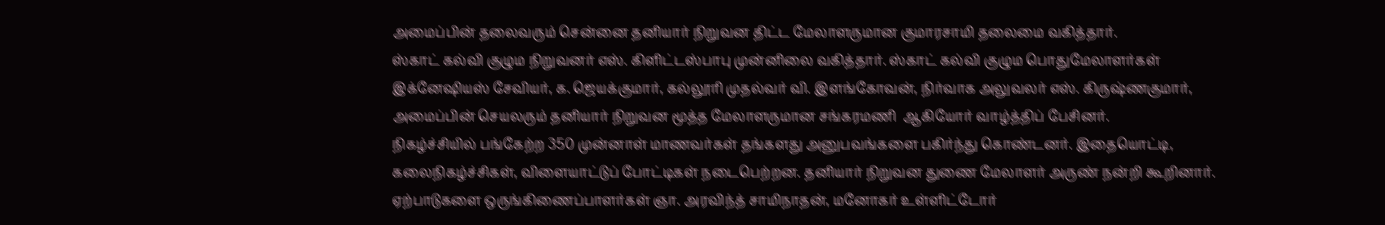அமைப்பின் தலைவரும் சென்னை தனியார் நிறுவன திட்ட மேலாளருமான குமாரசாமி தலைமை வகித்தார்.
ஸ்காட் கல்வி குழும நிறுவனர் எஸ். கிளிட்டஸ்பாபு முன்னிலை வகித்தார். ஸ்காட் கல்வி குழும பொதுமேலாளர்கள் இக்னேஷியஸ் சேவியர், க. ஜெயக்குமார், கல்லூரி முதல்வர் வி. இளங்கோவன், நிர்வாக அலுவலர் எஸ். கிருஷ்ணகுமார், அமைப்பின் செயலரும் தனியார் நிறுவன மூத்த மேலாளருமான சங்கரமணி  ஆகியோர் வாழ்த்திப் பேசினர்.
நிகழ்ச்சியில் பங்கேற்ற 350 முன்னாள் மாணவர்கள் தங்களது அனுபவங்களை பகிர்ந்து கொண்டனர். இதையொட்டி, கலைநிகழ்ச்சிகள், விளையாட்டுப் போட்டிகள் நடைபெற்றன. தனியார் நிறுவன துணை மேலாளர் அருண் நன்றி கூறினார்.  ஏற்பாடுகளை ஒருங்கிணைப்பாளர்கள் ஞா. அரவிந்த் சாமிநாதன், மனோகர் உள்ளிட்டோர்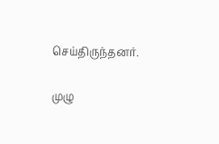செய்திருந்தனர்.

முழு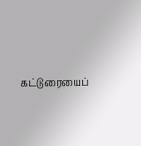கட்டுரையைப்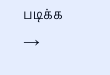படிக்க →